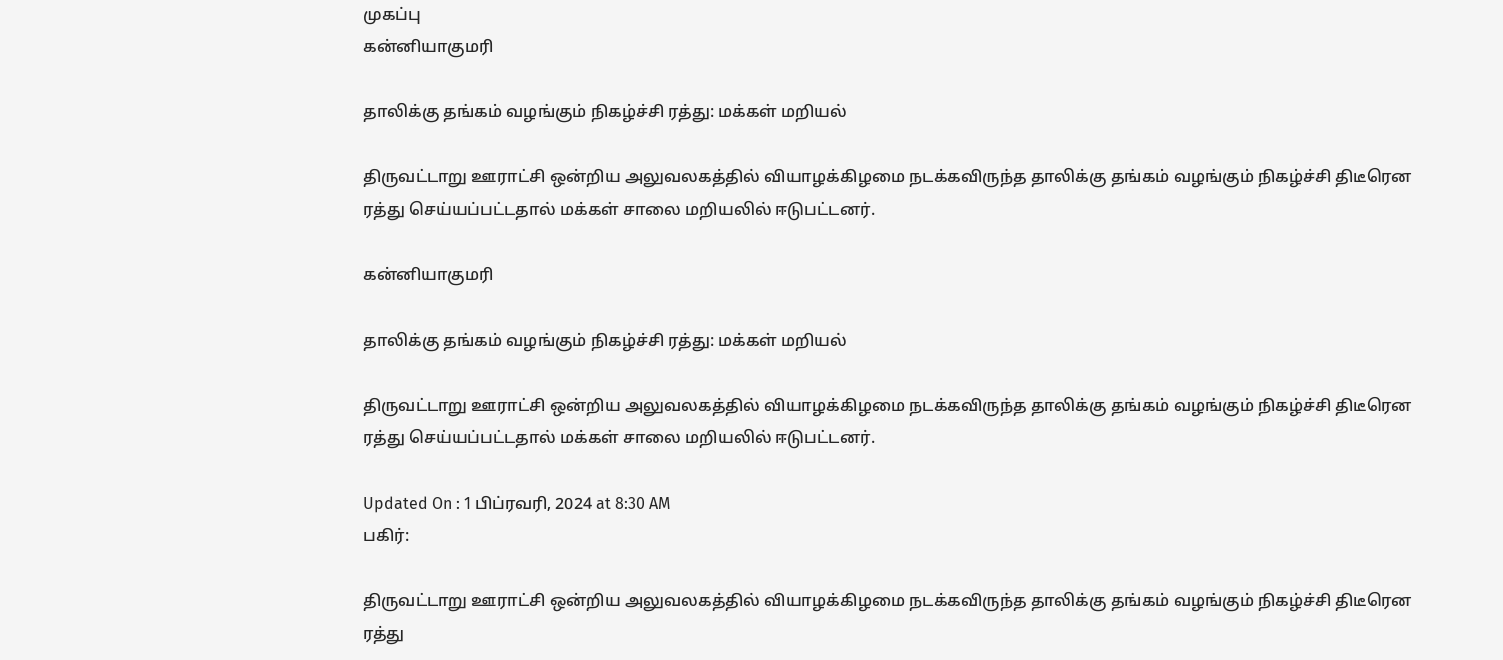முகப்பு
கன்னியாகுமரி

தாலிக்கு தங்கம் வழங்கும் நிகழ்ச்சி ரத்து: மக்கள் மறியல்

திருவட்டாறு ஊராட்சி ஒன்றிய அலுவலகத்தில் வியாழக்கிழமை நடக்கவிருந்த தாலிக்கு தங்கம் வழங்கும் நிகழ்ச்சி திடீரென ரத்து செய்யப்பட்டதால் மக்கள் சாலை மறியலில் ஈடுபட்டனர்.

கன்னியாகுமரி

தாலிக்கு தங்கம் வழங்கும் நிகழ்ச்சி ரத்து: மக்கள் மறியல்

திருவட்டாறு ஊராட்சி ஒன்றிய அலுவலகத்தில் வியாழக்கிழமை நடக்கவிருந்த தாலிக்கு தங்கம் வழங்கும் நிகழ்ச்சி திடீரென ரத்து செய்யப்பட்டதால் மக்கள் சாலை மறியலில் ஈடுபட்டனர்.

Updated On : 1 பிப்ரவரி, 2024 at 8:30 AM
பகிர்:

திருவட்டாறு ஊராட்சி ஒன்றிய அலுவலகத்தில் வியாழக்கிழமை நடக்கவிருந்த தாலிக்கு தங்கம் வழங்கும் நிகழ்ச்சி திடீரென ரத்து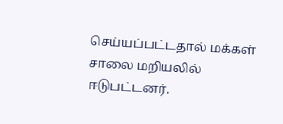செய்யப்பட்டதால் மக்கள் சாலை மறியலில் ஈடுபட்டனர்.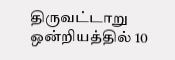திருவட்டாறு ஒன்றியத்தில் 10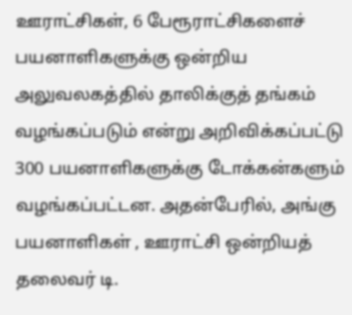ஊராட்சிகள், 6 பேரூராட்சிகளைச் பயனாளிகளுக்கு ஒன்றிய அலுவலகத்தில் தாலிக்குத் தங்கம் வழங்கப்படும் என்று அறிவிக்கப்பட்டு 300 பயனாளிகளுக்கு டோக்கன்களும் வழங்கப்பட்டன. அதன்பேரில், அங்கு பயனாளிகள் , ஊராட்சி ஒன்றியத் தலைவர் டி.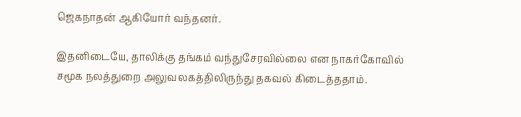ஜெகநாதன் ஆகியோர் வந்தனர்.

இதனிடையே, தாலிக்கு தங்கம் வந்துசேரவில்லை என நாகர்கோவில் சமூக நலத்துறை அலுவலகத்திலிருந்து தகவல் கிடைத்ததாம்.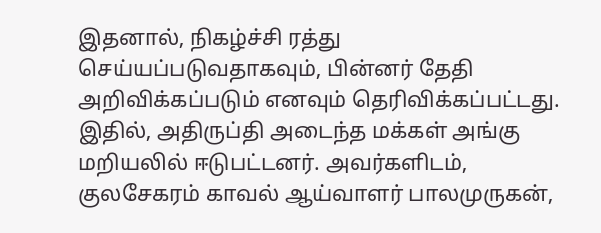இதனால், நிகழ்ச்சி ரத்து செய்யப்படுவதாகவும், பின்னர் தேதி அறிவிக்கப்படும் எனவும் தெரிவிக்கப்பட்டது. இதில், அதிருப்தி அடைந்த மக்கள் அங்கு மறியலில் ஈடுபட்டனர். அவர்களிடம், குலசேகரம் காவல் ஆய்வாளர் பாலமுருகன்,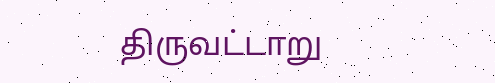திருவட்டாறு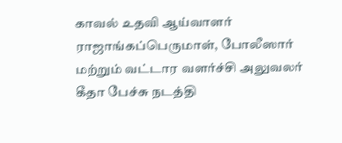காவல் உதவி ஆய்வாளர் ராஜாங்கப்பெருமாள், போலீஸார் மற்றும் வட்டார வளர்ச்சி அலுவலர் கீதா பேச்சு நடத்தி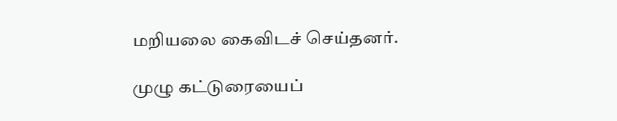மறியலை கைவிடச் செய்தனர்.

முழு கட்டுரையைப்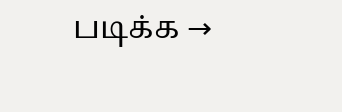படிக்க →